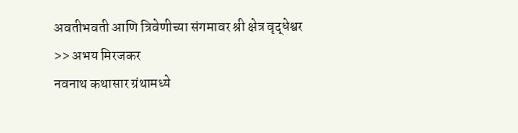अवतीभवती आणि त्रिवेणीच्या संगमावर श्री क्षेत्र वृद्धेश्वर
>> अभय मिरजकर
नवनाथ कथासार ग्रंथामध्ये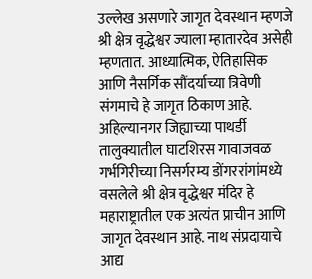उल्लेख असणारे जागृत देवस्थान म्हणजे श्री क्षेत्र वृद्धेश्वर ज्याला म्हातारदेव असेही म्हणतात. आध्यात्मिक, ऐतिहासिक आणि नैसर्गिक सौंदर्याच्या त्रिवेणी संगमाचे हे जागृत ठिकाण आहे. अहिल्यानगर जिह्याच्या पाथर्डी तालुक्यातील घाटशिरस गावाजवळ गर्भगिरीच्या निसर्गरम्य डोंगररांगांमध्ये वसलेले श्री क्षेत्र वृद्धेश्वर मंदिर हे महाराष्ट्रातील एक अत्यंत प्राचीन आणि जागृत देवस्थान आहे. नाथ संप्रदायाचे आद्य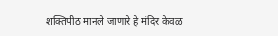शक्तिपीठ मानले जाणारे हे मंदिर केवळ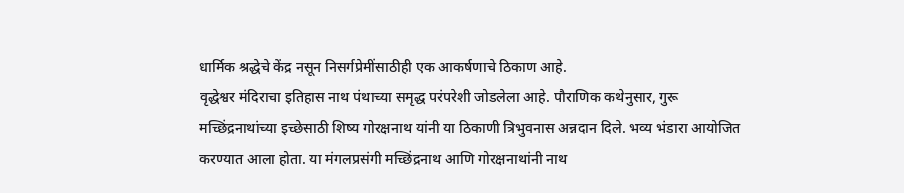धार्मिक श्रद्धेचे केंद्र नसून निसर्गप्रेमींसाठीही एक आकर्षणाचे ठिकाण आहे.
वृद्धेश्वर मंदिराचा इतिहास नाथ पंथाच्या समृद्ध परंपरेशी जोडलेला आहे. पौराणिक कथेनुसार, गुरू मच्छिंद्रनाथांच्या इच्छेसाठी शिष्य गोरक्षनाथ यांनी या ठिकाणी त्रिभुवनास अन्नदान दिले. भव्य भंडारा आयोजित करण्यात आला होता. या मंगलप्रसंगी मच्छिंद्रनाथ आणि गोरक्षनाथांनी नाथ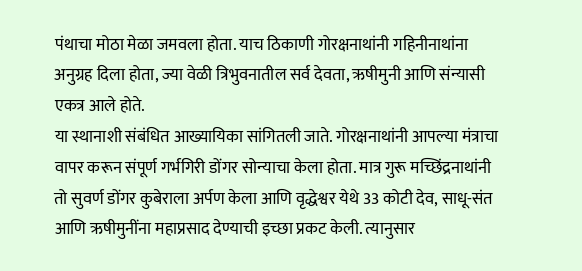पंथाचा मोठा मेळा जमवला होता. याच ठिकाणी गोरक्षनाथांनी गहिनीनाथांना अनुग्रह दिला होता, ज्या वेळी त्रिभुवनातील सर्व देवता, ऋषीमुनी आणि संन्यासी एकत्र आले होते.
या स्थानाशी संबंधित आख्यायिका सांगितली जाते. गोरक्षनाथांनी आपल्या मंत्राचा वापर करून संपूर्ण गर्भगिरी डोंगर सोन्याचा केला होता. मात्र गुरू मच्छिंद्रनाथांनी तो सुवर्ण डोंगर कुबेराला अर्पण केला आणि वृद्धेश्वर येथे 33 कोटी देव, साधू-संत आणि ऋषीमुनींना महाप्रसाद देण्याची इच्छा प्रकट केली. त्यानुसार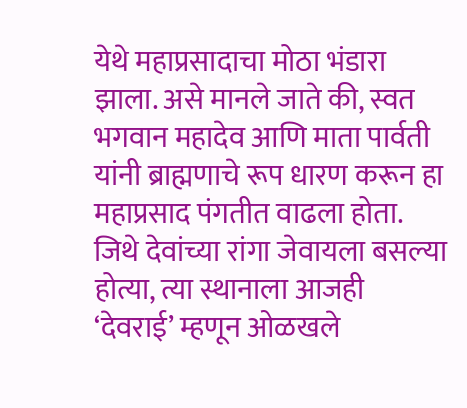येथे महाप्रसादाचा मोठा भंडारा झाला. असे मानले जाते की, स्वत भगवान महादेव आणि माता पार्वती यांनी ब्राह्मणाचे रूप धारण करून हा महाप्रसाद पंगतीत वाढला होता. जिथे देवांच्या रांगा जेवायला बसल्या होत्या, त्या स्थानाला आजही ‘देवराई’ म्हणून ओळखले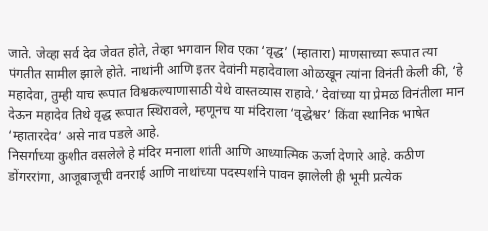जाते. जेव्हा सर्व देव जेवत होते, तेव्हा भगवान शिव एका ‘वृद्ध’ (म्हातारा) माणसाच्या रूपात त्या पंगतीत सामील झाले होते. नाथांनी आणि इतर देवांनी महादेवाला ओळखून त्यांना विनंती केली की, ‘हे महादेवा, तुम्ही याच रूपात विश्वकल्याणासाठी येथे वास्तव्यास राहावे.’ देवांच्या या प्रेमळ विनंतीला मान देऊन महादेव तिथे वृद्ध रूपात स्थिरावले, म्हणूनच या मंदिराला ‘वृद्धेश्वर’ किंवा स्थानिक भाषेत ‘म्हातारदेव’ असे नाव पडले आहे.
निसर्गाच्या कुशीत वसलेले हे मंदिर मनाला शांती आणि आध्यात्मिक ऊर्जा देणारे आहे. कठीण डोंगररांगा, आजूबाजूची वनराई आणि नाथांच्या पदस्पर्शाने पावन झालेली ही भूमी प्रत्येक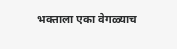भक्ताला एका वेगळ्याच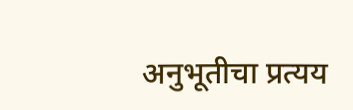अनुभूतीचा प्रत्यय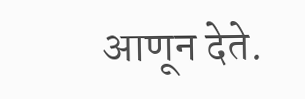आणून देते.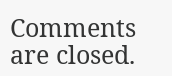Comments are closed.